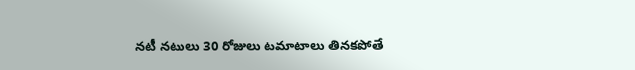నటీ నటులు 30 రోజులు టమాటాలు తినకపోతే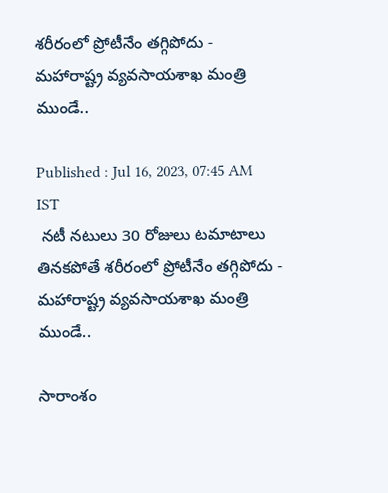శరీరంలో ప్రోటీనేం తగ్గిపోదు - మహారాష్ట్ర వ్యవసాయశాఖ మంత్రి ముండే..

Published : Jul 16, 2023, 07:45 AM IST
 నటీ నటులు 30 రోజులు టమాటాలు తినకపోతే శరీరంలో ప్రోటీనేం తగ్గిపోదు - మహారాష్ట్ర వ్యవసాయశాఖ మంత్రి ముండే..

సారాంశం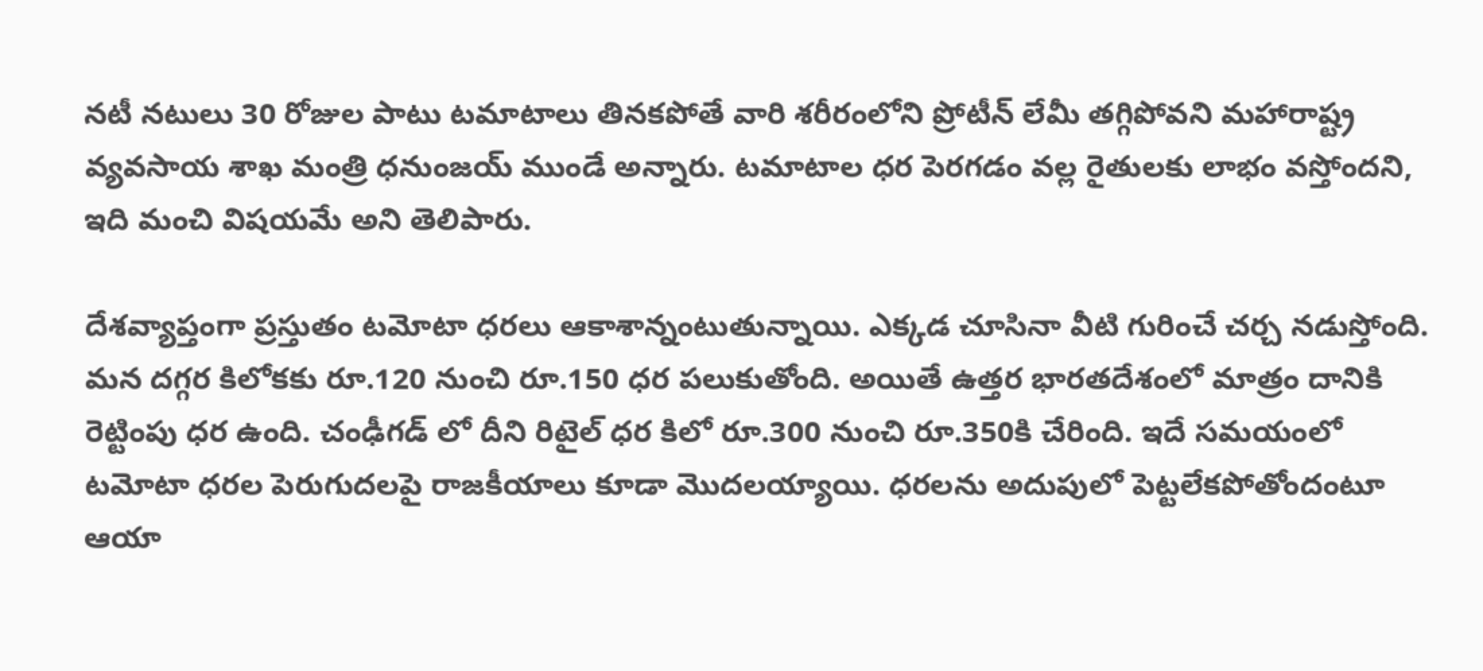నటీ నటులు 30 రోజుల పాటు టమాటాలు తినకపోతే వారి శరీరంలోని ప్రోటీన్ లేమీ తగ్గిపోవని మహారాష్ట్ర వ్యవసాయ శాఖ మంత్రి ధనుంజయ్ ముండే అన్నారు. టమాటాల ధర పెరగడం వల్ల రైతులకు లాభం వస్తోందని, ఇది మంచి విషయమే అని తెలిపారు.

దేశవ్యాప్తంగా ప్రస్తుతం టమోటా ధరలు ఆకాశాన్నంటుతున్నాయి. ఎక్కడ చూసినా వీటి గురించే చర్చ నడుస్తోంది. మన దగ్గర కిలోకకు రూ.120 నుంచి రూ.150 ధర పలుకుతోంది. అయితే ఉత్తర భారతదేశంలో మాత్రం దానికి రెట్టింపు ధర ఉంది. చంఢీగడ్ లో దీని రిటైల్ ధర కిలో రూ.300 నుంచి రూ.350కి చేరింది. ఇదే సమయంలో టమోటా ధరల పెరుగుదలపై రాజకీయాలు కూడా మొదలయ్యాయి. ధరలను అదుపులో పెట్టలేకపోతోందంటూ ఆయా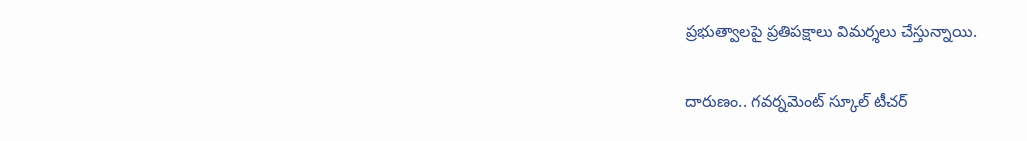ప్రభుత్వాలపై ప్రతిపక్షాలు విమర్శలు చేస్తున్నాయి.

దారుణం.. గవర్నమెంట్ స్కూల్ టీచర్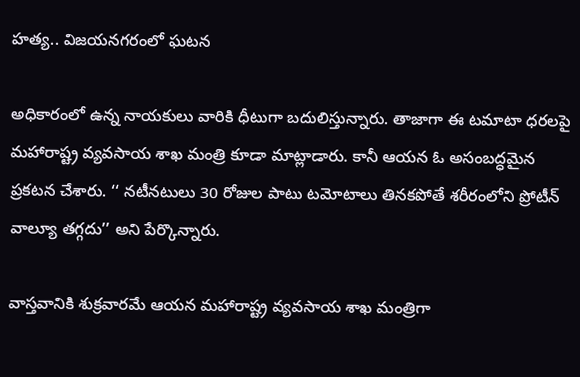హత్య.. విజయనగరంలో ఘటన

అధికారంలో ఉన్న నాయకులు వారికి ధీటుగా బదులిస్తున్నారు. తాజాగా ఈ టమాటా ధరలపై మహారాష్ట్ర వ్యవసాయ శాఖ మంత్రి కూడా మాట్లాడారు. కానీ ఆయన ఓ అసంబద్ధమైన ప్రకటన చేశారు. ‘‘ నటీనటులు 30 రోజుల పాటు టమోటాలు తినకపోతే శరీరంలోని ప్రోటీన్ వాల్యూ తగ్గదు’’ అని పేర్కొన్నారు.

వాస్తవానికి శుక్రవారమే ఆయన మహారాష్ట్ర వ్యవసాయ శాఖ మంత్రిగా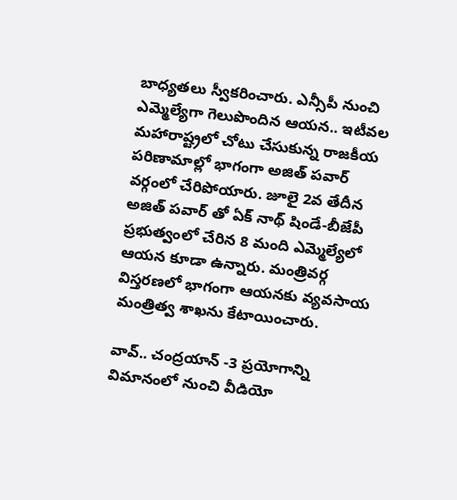బాధ్యతలు స్వీకరించారు. ఎన్సీపీ నుంచి ఎమ్మెల్యేగా గెలుపొందిన ఆయన.. ఇటీవల మహారాష్ట్రలో చోటు చేసుకున్న రాజకీయ పరిణామాల్లో భాగంగా అజిత్ పవార్ వర్గంలో చేరిపోయారు. జూలై 2వ తేదీన
అజిత్ పవార్ తో ఏక్ నాథ్ షిండే-బీజేపీ ప్రభుత్వంలో చేరిన 8 మంది ఎమ్మెల్యేలో ఆయన కూడా ఉన్నారు. మంత్రివర్గ విస్తరణలో భాగంగా ఆయనకు వ్యవసాయ మంత్రిత్వ శాఖను కేటాయించారు.

వావ్.. చంద్రయాన్ -3 ప్రయోగాన్ని విమానంలో నుంచి వీడియో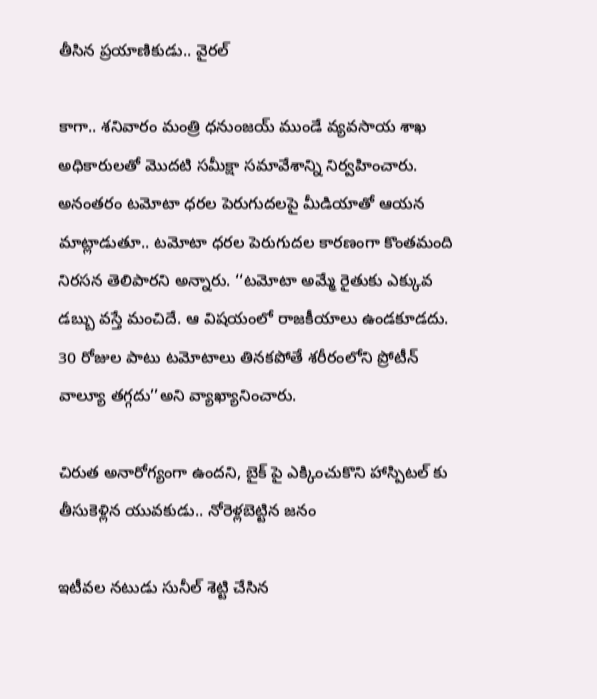తీసిన ప్రయాణికుడు.. వైరల్

కాగా.. శనివారం మంత్రి ధనుంజయ్ ముండే వ్యవసాయ శాఖ అధికారులతో మొదటి సమీక్షా సమావేశాన్ని నిర్వహించారు. అనంతరం టమోటా ధరల పెరుగుదలపై మీడియాతో ఆయన మాట్లాడుతూ.. టమోటా ధరల పెరుగుదల కారణంగా కొంతమంది నిరసన తెలిపారని అన్నారు. ‘‘టమోటా అమ్మే రైతుకు ఎక్కువ డబ్బు వస్తే మంచిదే. ఆ విషయంలో రాజకీయాలు ఉండకూడదు. 30 రోజుల పాటు టమోటాలు తినకపోతే శరీరంలోని ప్రోటీన్ వాల్యూ తగ్గదు’’అని వ్యాఖ్యానించారు.

చిరుత అనారోగ్యంగా ఉందని, బైక్ పై ఎక్కించుకొని హాస్పిటల్ కు తీసుకెళ్లిన యువకుడు.. నోరెళ్లబెట్టిన జనం

ఇటీవల నటుడు సునీల్ శెట్టి చేసిన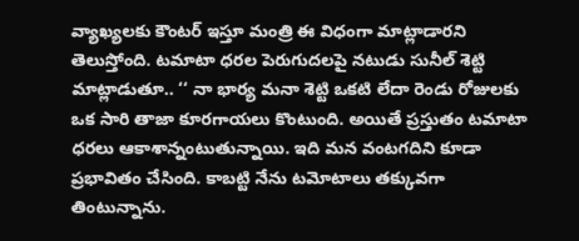వ్యాఖ్యలకు కౌంటర్ ఇస్తూ మంత్రి ఈ విధంగా మాట్లాడారని తెలుస్తోంది. టమాటా ధరల పెరుగుదలపై నటుడు సునీల్ శెట్టి మాట్లాడుతూ.. ‘‘ నా భార్య మనా శెట్టి ఒకటి లేదా రెండు రోజులకు ఒక సారి తాజా కూరగాయలు కొంటుంది. అయితే ప్రస్తుతం టమాటా ధరలు ఆకాశాన్నంటుతున్నాయి. ఇది మన వంటగదిని కూడా ప్రభావితం చేసింది. కాబట్టి నేను టమోటాలు తక్కువగా తింటున్నాను.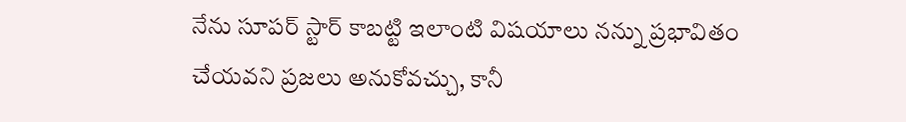నేను సూపర్ స్టార్ కాబట్టి ఇలాంటి విషయాలు నన్ను ప్రభావితం చేయవని ప్రజలు అనుకోవచ్చు, కానీ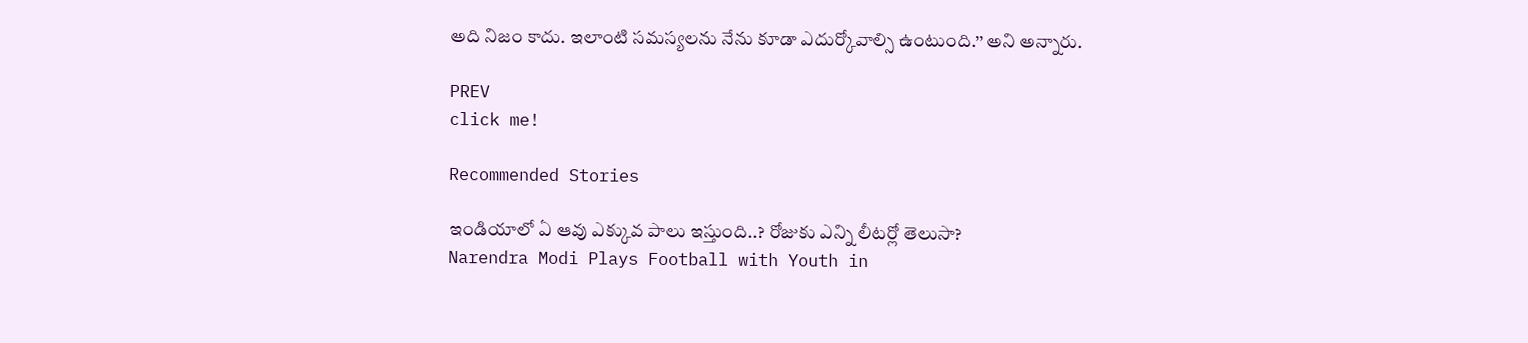అది నిజం కాదు. ఇలాంటి సమస్యలను నేను కూడా ఎదుర్కోవాల్సి ఉంటుంది.’’ అని అన్నారు.

PREV
click me!

Recommended Stories

ఇండియాలో ఏ ఆవు ఎక్కువ పాలు ఇస్తుంది..? రోజుకు ఎన్ని లీటర్లో తెలుసా?
Narendra Modi Plays Football with Youth in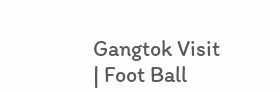Gangtok Visit | Foot Ball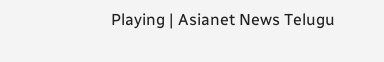Playing | Asianet News Telugu